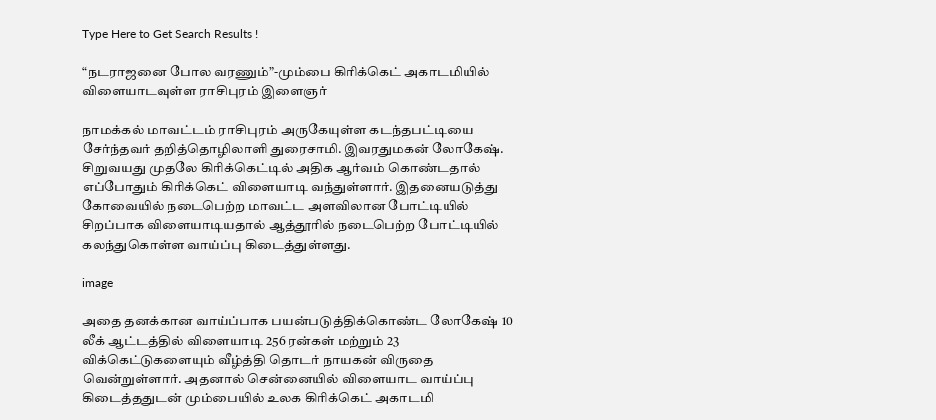Type Here to Get Search Results !

“நடராஜனை போல வரணும்”-மும்பை கிரிக்கெட் அகாடமியில் விளையாடவுள்ள ராசிபுரம் இளைஞர்

நாமக்கல் மாவட்டம் ராசிபுரம் அருகேயுள்ள கடந்தபட்டியை சேர்ந்தவர் தறித்தொழிலாளி துரைசாமி. இவரதுமகன் லோகேஷ். சிறுவயது முதலே கிரிக்கெட்டில் அதிக ஆர்வம் கொண்டதால் எப்போதும் கிரிக்கெட் விளையாடி வந்துள்ளார். இதனையடுத்து கோவையில் நடைபெற்ற மாவட்ட அளவிலான போட்டியில் சிறப்பாக விளையாடியதால் ஆத்தூரில் நடைபெற்ற போட்டியில் கலந்துகொள்ள வாய்ப்பு கிடைத்துள்ளது.

image

அதை தனக்கான வாய்ப்பாக பயன்படுத்திக்கொண்ட லோகேஷ் 10 லீக் ஆட்டத்தில் விளையாடி 256 ரன்கள் மற்றும் 23 விக்கெட்டுகளையும் வீழ்த்தி தொடர் நாயகன் விருதை வென்றுள்ளார். அதனால் சென்னையில் விளையாட வாய்ப்பு கிடைத்ததுடன் மும்பையில் உலக கிரிக்கெட் அகாடமி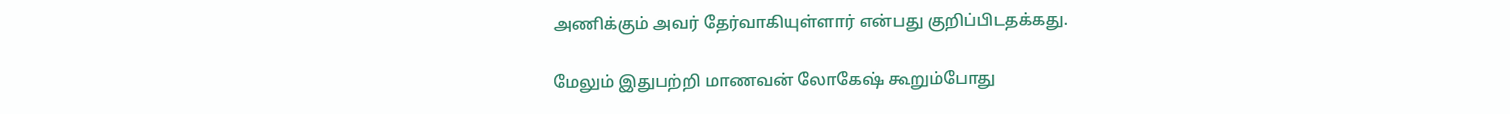அணிக்கும் அவர் தேர்வாகியுள்ளார் என்பது குறிப்பிடதக்கது.

மேலும் இதுபற்றி மாணவன் லோகேஷ் கூறும்போது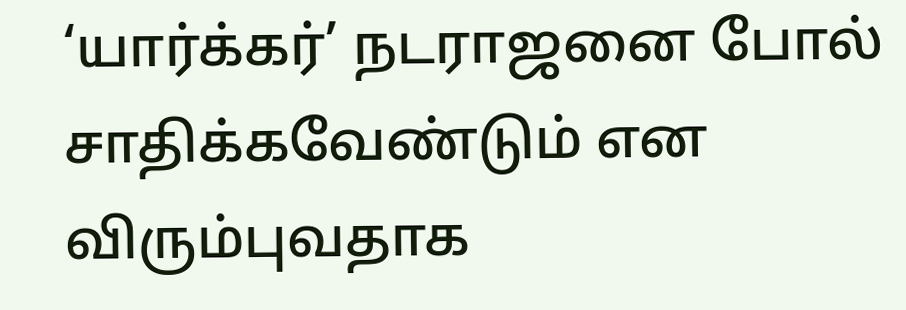‘யார்க்கர்’ நடராஜனை போல் சாதிக்கவேண்டும் என விரும்புவதாக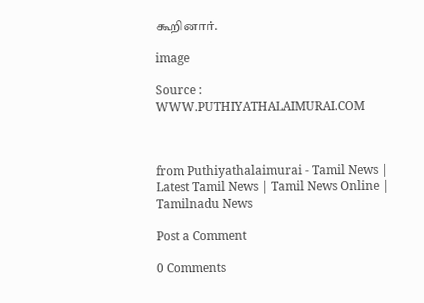கூறினார்.

image

Source : WWW.PUTHIYATHALAIMURAI.COM



from Puthiyathalaimurai - Tamil News | Latest Tamil News | Tamil News Online | Tamilnadu News

Post a Comment

0 Comments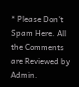* Please Don't Spam Here. All the Comments are Reviewed by Admin.